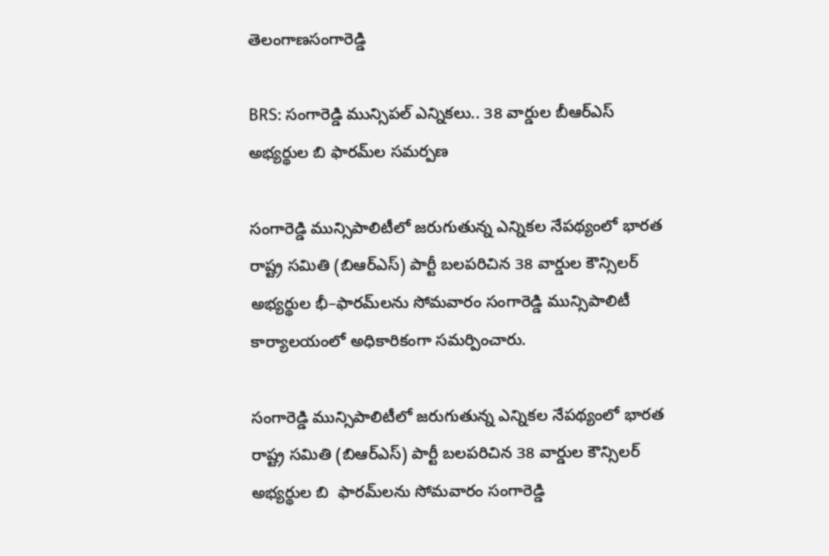తెలంగాణసంగారెడ్డి

BRS: సంగారెడ్డి మున్సిపల్ ఎన్నికలు.. 38 వార్డుల బీఆర్ఎస్ అభ్యర్థుల బి ఫారమ్‌ల సమర్పణ

సంగారెడ్డి మున్సిపాలిటీలో జరుగుతున్న ఎన్నికల నేపథ్యంలో భారత రాష్ట్ర సమితి (బిఆర్ఎస్) పార్టీ బలపరిచిన 38 వార్డుల కౌన్సిలర్ అభ్యర్థుల భీ–ఫారమ్‌లను సోమవారం సంగారెడ్డి మున్సిపాలిటీ కార్యాలయంలో అధికారికంగా సమర్పించారు.

సంగారెడ్డి మున్సిపాలిటీలో జరుగుతున్న ఎన్నికల నేపథ్యంలో భారత రాష్ట్ర సమితి (బిఆర్ఎస్) పార్టీ బలపరిచిన 38 వార్డుల కౌన్సిలర్ అభ్యర్థుల బి  ఫారమ్‌లను సోమవారం సంగారెడ్డి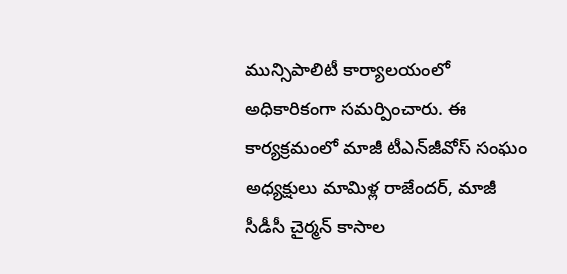మున్సిపాలిటీ కార్యాలయంలో అధికారికంగా సమర్పించారు. ఈ కార్యక్రమంలో మాజీ టీఎన్‌జీవోస్ సంఘం అధ్యక్షులు మామిళ్ల రాజేందర్, మాజీ సీడీసీ చైర్మన్ కాసాల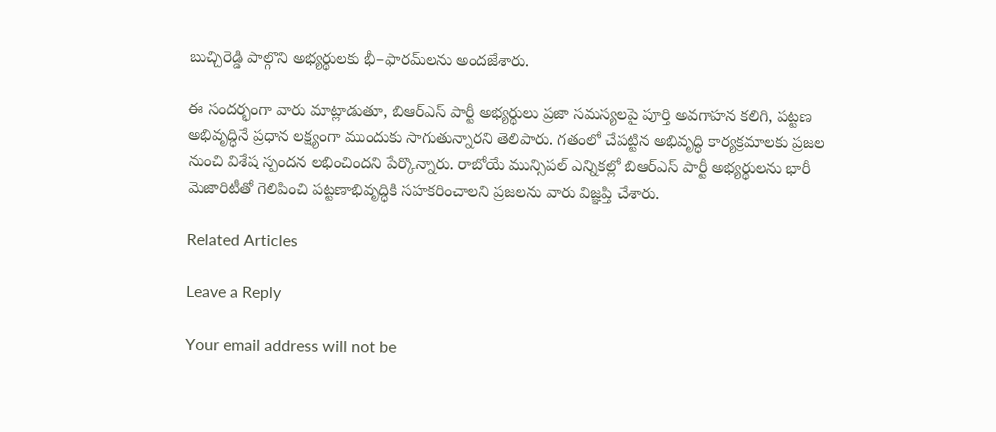బుచ్చిరెడ్డి పాల్గొని అభ్యర్థులకు భీ–ఫారమ్‌లను అందజేశారు.

ఈ సందర్భంగా వారు మాట్లాడుతూ, బిఆర్ఎస్ పార్టీ అభ్యర్థులు ప్రజా సమస్యలపై పూర్తి అవగాహన కలిగి, పట్టణ అభివృద్ధినే ప్రధాన లక్ష్యంగా ముందుకు సాగుతున్నారని తెలిపారు. గతంలో చేపట్టిన అభివృద్ధి కార్యక్రమాలకు ప్రజల నుంచి విశేష స్పందన లభించిందని పేర్కొన్నారు. రాబోయే మున్సిపల్ ఎన్నికల్లో బిఆర్ఎస్ పార్టీ అభ్యర్థులను భారీ మెజారిటీతో గెలిపించి పట్టణాభివృద్ధికి సహకరించాలని ప్రజలను వారు విజ్ఞప్తి చేశారు.

Related Articles

Leave a Reply

Your email address will not be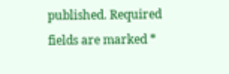published. Required fields are marked *